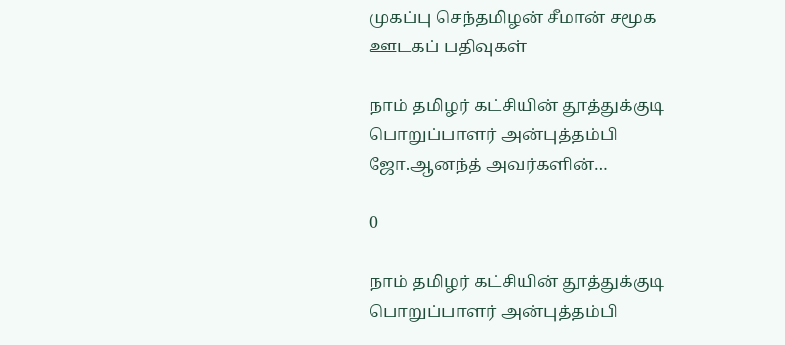முகப்பு செந்தமிழன் சீமான் சமூக ஊடகப் பதிவுகள்

நாம் தமிழர் கட்சியின் தூத்துக்குடி பொறுப்பாளர் அன்புத்தம்பி ஜோ.ஆனந்த் அவர்களின்…

0

நாம் தமிழர் கட்சியின் தூத்துக்குடி பொறுப்பாளர் அன்புத்தம்பி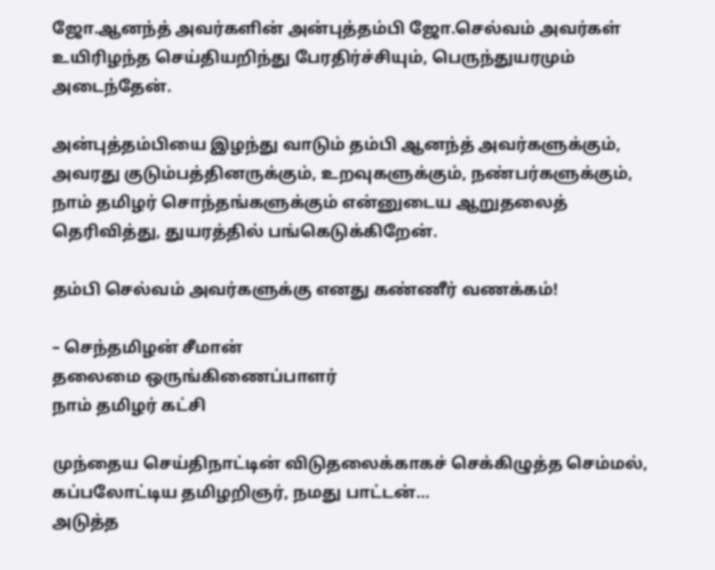ஜோ.ஆனந்த் அவர்களின் அன்புத்தம்பி ஜோ.செல்வம் அவர்கள் உயிரிழந்த செய்தியறிந்து பேரதிர்ச்சியும், பெருந்துயரமும் அடைந்தேன்.

அன்புத்தம்பியை இழந்து வாடும் தம்பி ஆனந்த் அவர்களுக்கும், அவரது குடும்பத்தினருக்கும், உறவுகளுக்கும், நண்பர்களுக்கும், நாம் தமிழர் சொந்தங்களுக்கும் என்னுடைய ஆறுதலைத் தெரிவித்து, துயரத்தில் பங்கெடுக்கிறேன்.

தம்பி செல்வம் அவர்களுக்கு எனது கண்ணீர் வணக்கம்!

– செந்தமிழன் சீமான்
தலைமை ஒருங்கிணைப்பாளர்
நாம் தமிழர் கட்சி

முந்தைய செய்திநாட்டின் விடுதலைக்காகச் செக்கிழுத்த செம்மல், கப்பலோட்டிய தமிழறிஞர், நமது பாட்டன்…
அடுத்த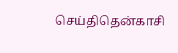செய்திதென்காசி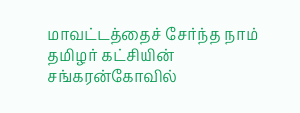மாவட்டத்தைச் சேர்ந்த நாம் தமிழர் கட்சியின் சங்கரன்கோவில்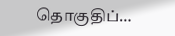தொகுதிப்…